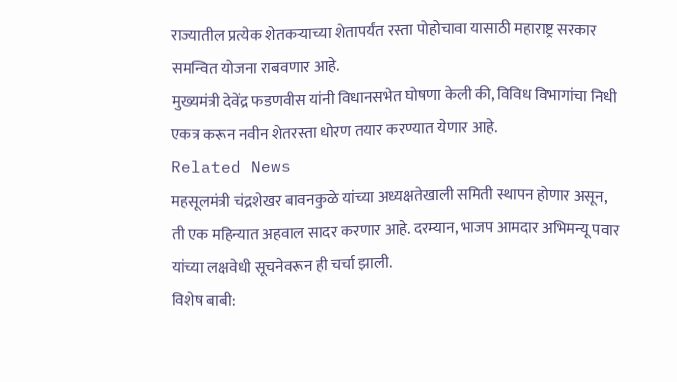राज्यातील प्रत्येक शेतकऱ्याच्या शेतापर्यंत रस्ता पोहोचावा यासाठी महाराष्ट्र सरकार समन्वित योजना राबवणार आहे.
मुख्यमंत्री देवेंद्र फडणवीस यांनी विधानसभेत घोषणा केली की, विविध विभागांचा निधी
एकत्र करून नवीन शेतरस्ता धोरण तयार करण्यात येणार आहे.
Related News
महसूलमंत्री चंद्रशेखर बावनकुळे यांच्या अध्यक्षतेखाली समिती स्थापन होणार असून,
ती एक महिन्यात अहवाल सादर करणार आहे. दरम्यान, भाजप आमदार अभिमन्यू पवार यांच्या लक्षवेधी सूचनेवरून ही चर्चा झाली.
विशेष बाबी: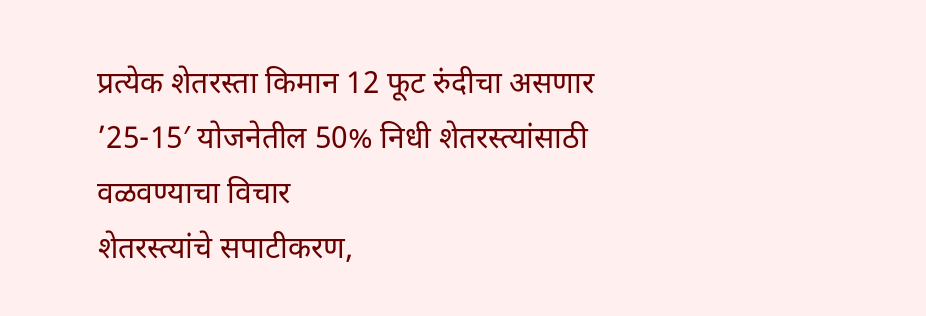प्रत्येक शेतरस्ता किमान 12 फूट रुंदीचा असणार
’25-15′ योजनेतील 50% निधी शेतरस्त्यांसाठी वळवण्याचा विचार
शेतरस्त्यांचे सपाटीकरण,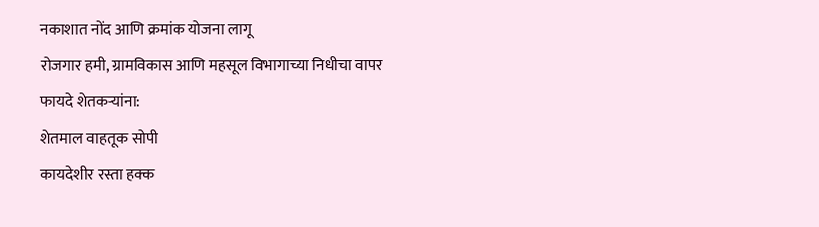नकाशात नोंद आणि क्रमांक योजना लागू
रोजगार हमी, ग्रामविकास आणि महसूल विभागाच्या निधीचा वापर
फायदे शेतकऱ्यांना:
शेतमाल वाहतूक सोपी
कायदेशीर रस्ता हक्क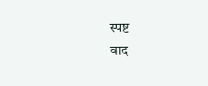स्पष्ट
वाद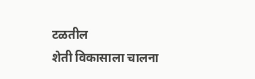टळतील
शेती विकासाला चालना